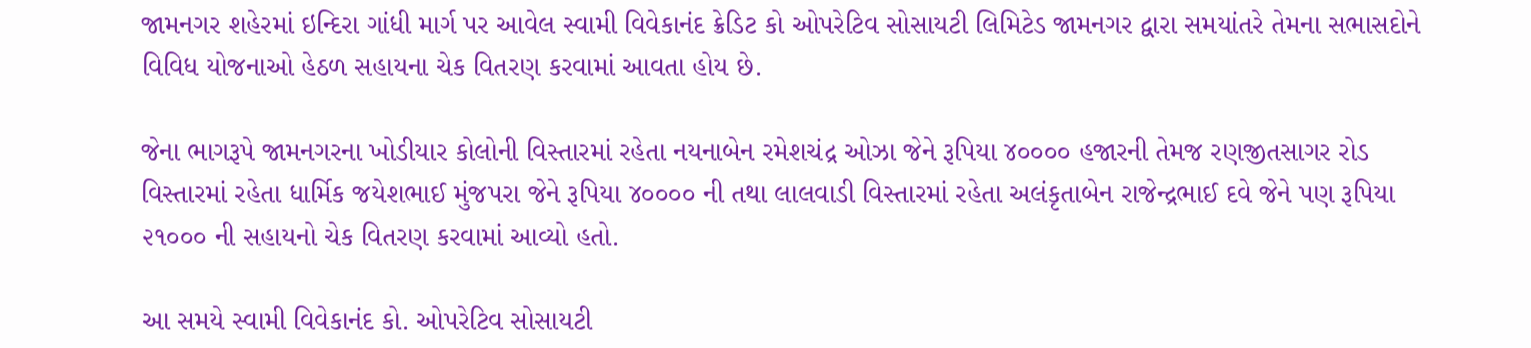જામનગર શહેરમાં ઇન્દિરા ગાંધી માર્ગ પર આવેલ સ્વામી વિવેકાનંદ ક્રેડિટ કો ઓપરેટિવ સોસાયટી લિમિટેડ જામનગર દ્વારા સમયાંતરે તેમના સભાસદોને વિવિધ યોજનાઓ હેઠળ સહાયના ચેક વિતરણ કરવામાં આવતા હોય છે.

જેના ભાગરૂપે જામનગરના ખોડીયાર કોલોની વિસ્તારમાં રહેતા નયનાબેન રમેશચંદ્ર ઓઝા જેને રૂપિયા ૪૦૦૦૦ હજારની તેમજ રણજીતસાગર રોડ વિસ્તારમાં રહેતા ધાર્મિક જયેશભાઈ મુંજપરા જેને રૂપિયા ૪૦૦૦૦ ની તથા લાલવાડી વિસ્તારમાં રહેતા અલંકૃતાબેન રાજેન્દ્રભાઈ દવે જેને પણ રૂપિયા ૨૧૦૦૦ ની સહાયનો ચેક વિતરણ કરવામાં આવ્યો હતો.

આ સમયે સ્વામી વિવેકાનંદ કો. ઓપરેટિવ સોસાયટી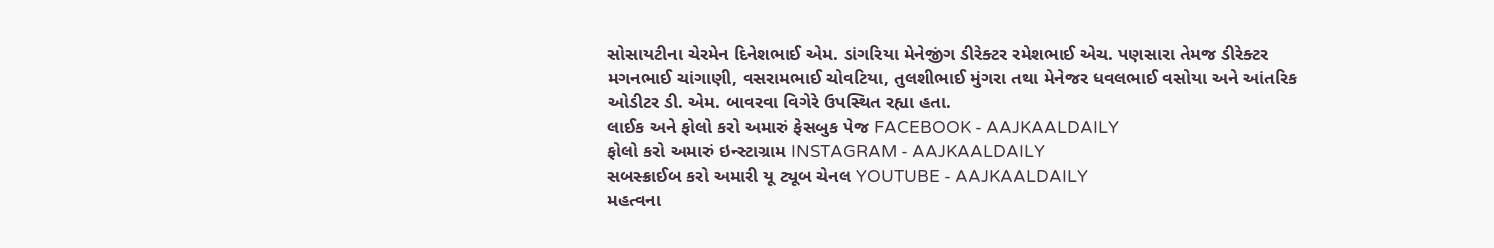સોસાયટીના ચેરમેન દિનેશભાઈ એમ. ડાંગરિયા મેનેજીંગ ડીરેક્ટર રમેશભાઈ એચ. પણસારા તેમજ ડીરેક્ટર મગનભાઈ ચાંગાણી, વસરામભાઈ ચોવટિયા, તુલશીભાઈ મુંગરા તથા મેનેજર ધવલભાઈ વસોયા અને આંતરિક ઓડીટર ડી. એમ. બાવરવા વિગેરે ઉપસ્થિત રહ્યા હતા.
લાઈક અને ફોલો કરો અમારું ફેસબુક પેજ FACEBOOK - AAJKAALDAILY
ફોલો કરો અમારું ઇન્સ્ટાગ્રામ INSTAGRAM - AAJKAALDAILY
સબસ્ક્રાઈબ કરો અમારી યૂ ટ્યૂબ ચેનલ YOUTUBE - AAJKAALDAILY
મહત્વના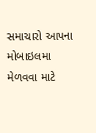સમાચારો આપના મોબાઇલમા મેળવવા માટે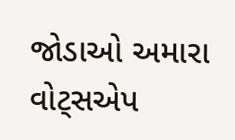જોડાઓ અમારા વોટ્સએપ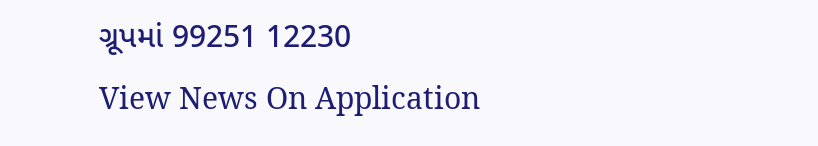ગ્રૂપમાં 99251 12230
View News On Application